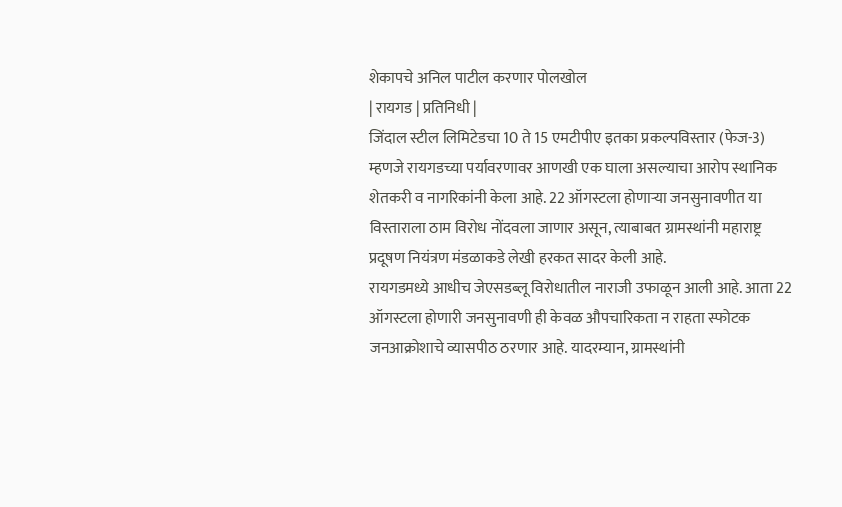शेकापचे अनिल पाटील करणार पोलखोल
| रायगड | प्रतिनिधी |
जिंदाल स्टील लिमिटेडचा 10 ते 15 एमटीपीए इतका प्रकल्पविस्तार (फेज-3) म्हणजे रायगडच्या पर्यावरणावर आणखी एक घाला असल्याचा आरोप स्थानिक शेतकरी व नागरिकांनी केला आहे. 22 ऑगस्टला होणाऱ्या जनसुनावणीत या विस्ताराला ठाम विरोध नोंदवला जाणार असून, त्याबाबत ग्रामस्थांनी महाराष्ट्र प्रदूषण नियंत्रण मंडळाकडे लेखी हरकत सादर केली आहे.
रायगडमध्ये आधीच जेएसडब्लू विरोधातील नाराजी उफाळून आली आहे. आता 22 ऑगस्टला होणारी जनसुनावणी ही केवळ औपचारिकता न राहता स्फोटक जनआक्रोशाचे व्यासपीठ ठरणार आहे. यादरम्यान, ग्रामस्थांनी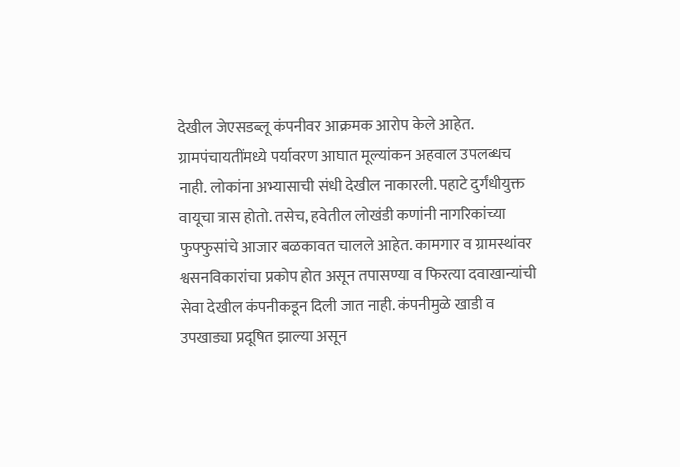देखील जेएसडब्लू कंपनीवर आक्रमक आरोप केले आहेत. ग्रामपंचायतींमध्ये पर्यावरण आघात मूल्यांकन अहवाल उपलब्धच नाही. लोकांना अभ्यासाची संधी देखील नाकारली. पहाटे दुर्गंधीयुक्त वायूचा त्रास होतो. तसेच, हवेतील लोखंडी कणांनी नागरिकांच्या फुफ्फुसांचे आजार बळकावत चालले आहेत. कामगार व ग्रामस्थांवर श्वसनविकारांचा प्रकोप होत असून तपासण्या व फिरत्या दवाखान्यांची सेवा देखील कंपनीकडून दिली जात नाही. कंपनीमुळे खाडी व उपखाड्या प्रदूषित झाल्या असून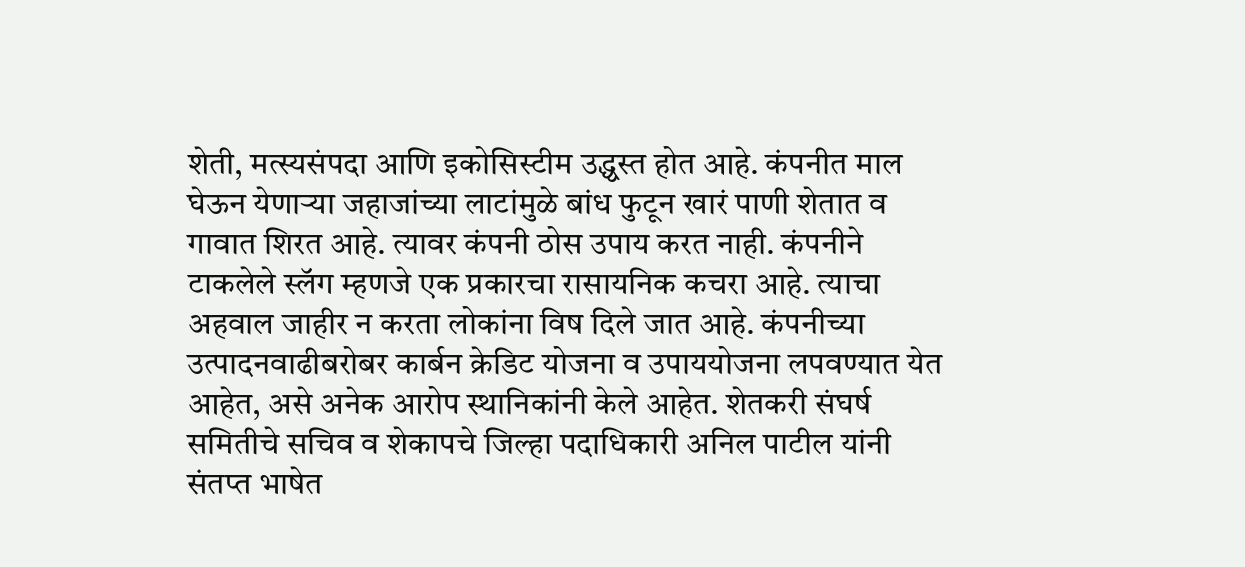शेती, मत्स्यसंपदा आणि इकोसिस्टीम उद्ध्वस्त होत आहे. कंपनीत माल घेऊन येणाऱ्या जहाजांच्या लाटांमुळे बांध फुटून खारं पाणी शेतात व गावात शिरत आहे. त्यावर कंपनी ठोस उपाय करत नाही. कंपनीने टाकलेले स्लॅग म्हणजे एक प्रकारचा रासायनिक कचरा आहे. त्याचा अहवाल जाहीर न करता लोकांना विष दिले जात आहे. कंपनीच्या उत्पादनवाढीबरोबर कार्बन क्रेडिट योजना व उपाययोजना लपवण्यात येत आहेत, असे अनेक आरोप स्थानिकांनी केले आहेत. शेतकरी संघर्ष समितीचे सचिव व शेकापचे जिल्हा पदाधिकारी अनिल पाटील यांनी संतप्त भाषेत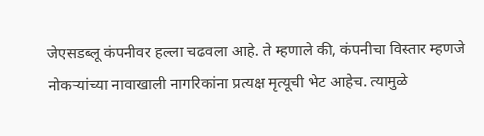जेएसडब्लू कंपनीवर हल्ला चढवला आहे. ते म्हणाले की, कंपनीचा विस्तार म्हणजे नोकऱ्यांच्या नावाखाली नागरिकांना प्रत्यक्ष मृत्यूची भेट आहेच. त्यामुळे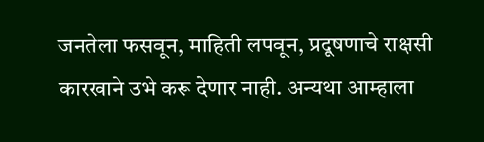जनतेला फसवून, माहिती लपवून, प्रदूषणाचे राक्षसी कारखाने उभे करू देणार नाही. अन्यथा आम्हाला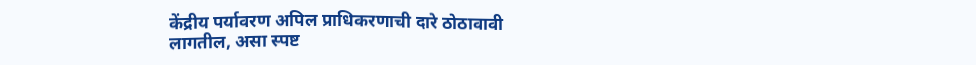केंद्रीय पर्यावरण अपिल प्राधिकरणाची दारे ठोठावावी लागतील, असा स्पष्ट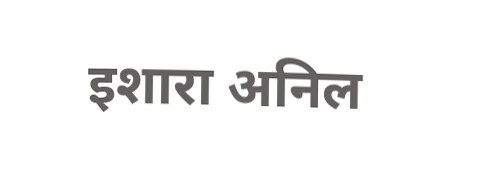इशारा अनिल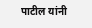पाटील यांनी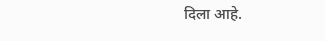दिला आहे.